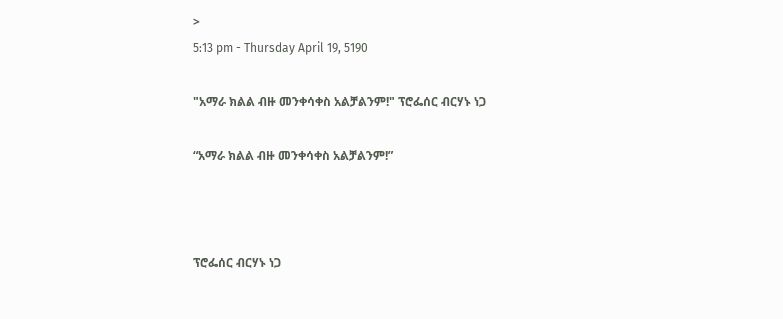>
5:13 pm - Thursday April 19, 5190

"አማራ ክልል ብዙ መንቀሳቀስ አልቻልንም!" ፕሮፌሰር ብርሃኑ ነጋ

“አማራ ክልል ብዙ መንቀሳቀስ አልቻልንም!”



ፕሮፌሰር ብርሃኑ ነጋ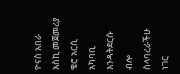ዮናስ አበራ
እስኪ መጀመሪያ ቄሮ አርሲ አካባቢ እንዳትደርሱ ብሎ ስላባረራችሁ ነገር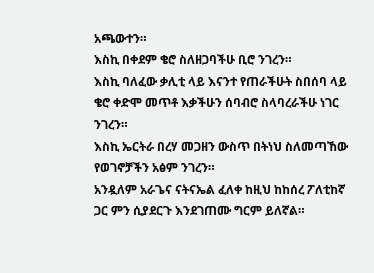አጫውተን።
እስኪ በቀደም ቄሮ ስለዘጋባችሁ ቢሮ ንገረን።
እስኪ ባለፈው ቃሊቲ ላይ እናንተ የጠራችሁት ስበሰባ ላይ ቄሮ ቀድሞ መጥቶ እቃችሁን ሰባብሮ ስላባረራችሁ ነገር ንገረን።
እስኪ ኤርትራ በረሃ መጋዘን ውስጥ በትነህ ስለመጣኸው የወገኖቻችን አፅም ንገረን።
አንዷለም አራጌና ናትናኤል ፈለቀ ከዚህ ከከሰረ ፖለቲከኛ ጋር ምን ሲያደርጉ እንደገጠሙ ግርም ይለኛል።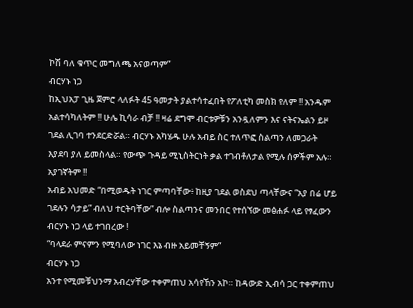ኮሽ ባለ ቁጥር መግለጫ አናወጣም”
ብርሃኑ ነጋ
ከኢህአፓ ጊዜ ጀምሮ ላለፉት 45 ዓመታት ያልተሳተፈበት የፖለቲካ መስክ የለም !! አንዱም አልተሳካለትም !! ሁሌ ኪሳራ ብቻ !! ዛሬ ደግሞ ብርቱዎቹን አንዷለምን እና ናትናኤልን ይዞ ገደል ሊገባ ተንደርድሯል። ብርሃኑ አካሄዱ ሁሉ አብይ ስር ተለጥፎ ስልጣን ለመጋራት እያደባ ያለ ይመስላል። የውጭ ጉዳይ ሚኒስትርነት ቃል ተገብቶለታል የሚሉ ሰዎችም አሉ። አያገኛትም !!
አብይ አህመድ “በሚወዱት ነገር ምጣባቸው፥ ከዚያ ገደል ወስደህ ጣላቸውና “አያ በሬ ሆይ ገደሉን ሳታይ” ብለህ ተርትባቸው” ብሎ ስልጣንና መንበር የተሰኘው መፅሐፉ ላይ የፃፈውን ብርሃኑ ነጋ ላይ ተገበረው !
“ባላደራ ምናምን የሚባለው ነገር እኔ ብዙ አይመቸኝም”
ብርሃኑ ነጋ
አንተ የሚመቹህንማ አብረሃቸው ተቀምጠህ አሳየኸን አኮ። ከዳውድ ኢብሳ ጋር ተቀምጠህ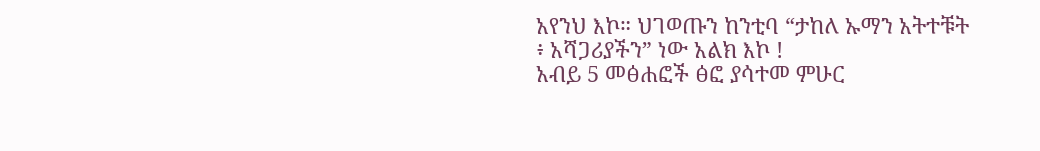አየንህ እኮ። ህገወጡን ከንቲባ “ታከለ ኡማን አትተቹት ፥ አሻጋሪያችን” ነው አልክ እኮ !
አብይ 5 መፅሐፎች ፅፎ ያሳተመ ምሁር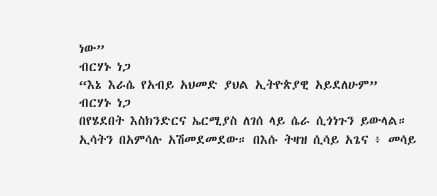ነው”
ብርሃኑ ነጋ
“እኔ እራሴ የአብይ አህመድ ያህል ኢትዮጵያዊ አይደለሁም”
ብርሃኑ ነጋ
በየሄደበት እስክንድርና ኤርሚያስ ለገሰ ላይ ሴራ ሲጎነጉን ይውላል።  ኢሳትን በአምሳሉ አሽመደመደው። በእሱ ትዛዝ ሲሳይ አጌና ፥ መሳይ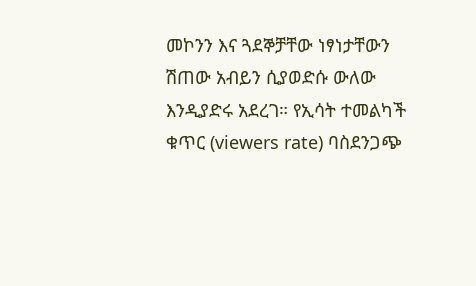መኮንን እና ጓደኞቻቸው ነፃነታቸውን ሽጠው አብይን ሲያወድሱ ውለው እንዲያድሩ አደረገ። የኢሳት ተመልካች ቁጥር (viewers rate) ባስደንጋጭ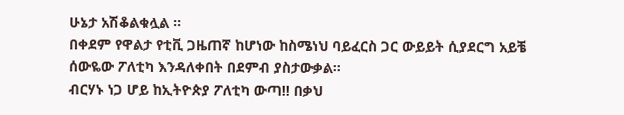ሁኔታ አሽቆልቁሏል ።
በቀደም የዋልታ የቲቪ ጋዜጠኛ ከሆነው ከስሜነህ ባይፈርስ ጋር ውይይት ሲያደርግ አይቼ ሰውዬው ፖለቲካ እንዳለቀበት በደምብ ያስታውቃል።
ብርሃኑ ነጋ ሆይ ከኢትዮጵያ ፖለቲካ ውጣ!! በቃህ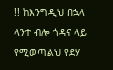!! ከእንግዲህ በኋላ ላንተ ብሎ ጎዳና ላይ የሚወጣልህ የደሃ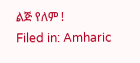ልጅ የለም !
Filed in: Amharic